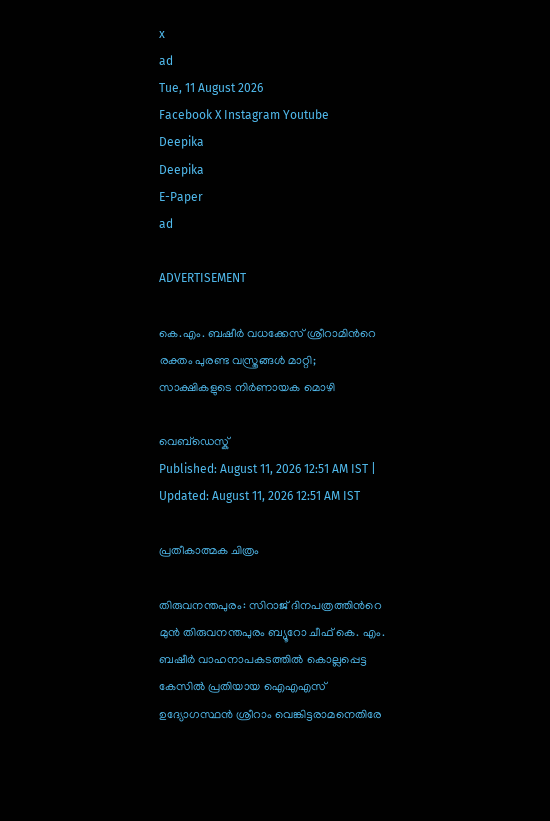x
ad
Tue, 11 August 2026
Facebook X Instagram Youtube
Deepika
Deepika
E-Paper
ad

ADVERTISEMENT

കെ.എം. ബഷീർ വധക്കേസ് ശ്രീറാമിന്‍റെ രക്തം പുരണ്ട വസ്ത്രങ്ങൾ മാറ്റി; സാക്ഷികളുടെ നിർണായക മൊഴി

വെബ്ഡെസ്ക്
Published: August 11, 2026 12:51 AM IST | Updated: August 11, 2026 12:51 AM IST

പ്രതീകാത്മക ചിത്രം

തിരുവനന്തപുരം: സിറാജ് ദിനപത്രത്തിന്‍റെ മുൻ തിരുവനന്തപുരം ബ്യൂറോ ചീഫ് കെ. എം. ബഷീർ വാഹനാപകടത്തിൽ കൊല്ലപ്പെട്ട കേസിൽ പ്രതിയായ ഐഎഎസ് ഉദ്യോഗസ്ഥൻ ശ്രീറാം വെങ്കിട്ടരാമനെതിരേ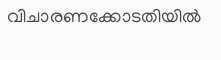വിചാരണക്കോടതിയിൽ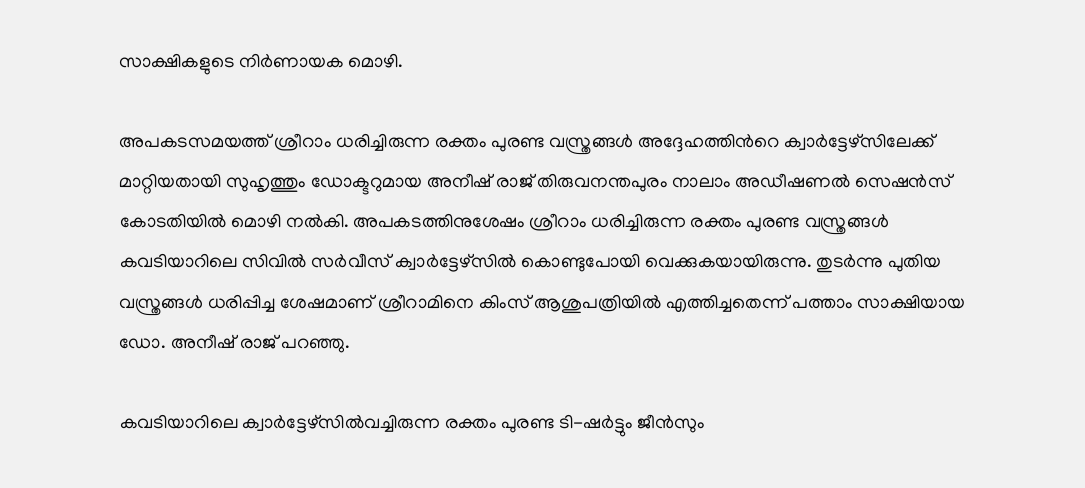സാക്ഷികളുടെ നിർണായക മൊഴി.

അപകടസമയത്ത് ശ്രീറാം ധരിച്ചിരുന്ന രക്തം പുരണ്ട വസ്ത്രങ്ങൾ അദ്ദേഹത്തിന്‍റെ ക്വാർട്ടേഴ്സിലേക്ക് മാറ്റിയതായി സുഹൃത്തും ഡോക്ടറുമായ അനീഷ് രാജ് തിരുവനന്തപുരം നാലാം അഡീഷണൽ സെഷൻസ് കോടതിയിൽ മൊഴി നൽകി. അപകടത്തിനുശേഷം ശ്രീറാം ധരിച്ചിരുന്ന രക്തം പുരണ്ട വസ്ത്രങ്ങൾ കവടിയാറിലെ സിവിൽ സർവീസ് ക്വാർട്ടേഴ്സിൽ കൊണ്ടുപോയി വെക്കുകയായിരുന്നു. തുടർന്നു പുതിയ വസ്ത്രങ്ങൾ ധരിപ്പിച്ച ശേഷമാണ് ശ്രീറാമിനെ കിംസ് ആശുപത്രിയിൽ എത്തിച്ചതെന്ന് പത്താം സാക്ഷിയായ ഡോ. അനീഷ് രാജ് പറഞ്ഞു.

കവടിയാറിലെ ക്വാർട്ടേഴ്സിൽവച്ചിരുന്ന രക്തം പുരണ്ട ടി-ഷർട്ടും ജീൻസും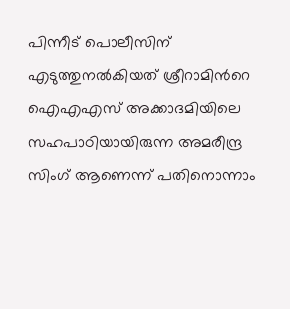പിന്നീട് പൊലീസിന് എടുത്തുനൽകിയത് ശ്രീറാമിന്‍റെ ഐഎഎസ് അക്കാദമിയിലെ സഹപാഠിയായിരുന്ന അമരീന്ദ്ര സിംഗ് ആണെന്ന് പതിനൊന്നാം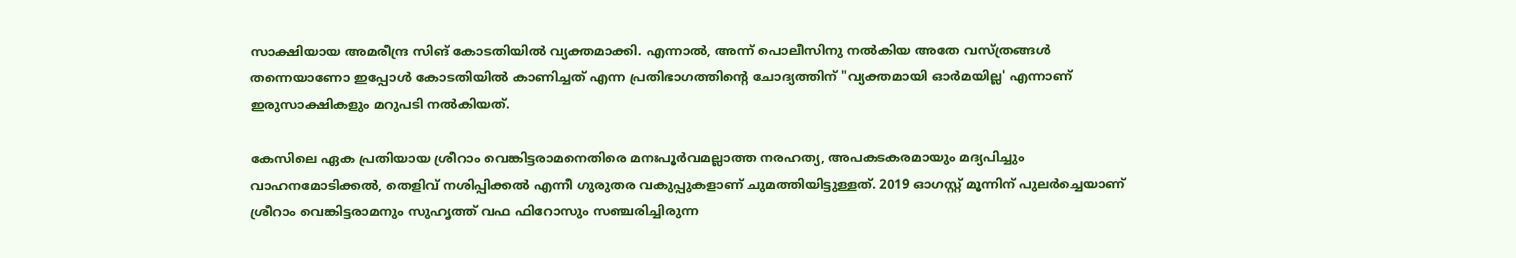സാക്ഷിയായ അമരീന്ദ്ര സിങ് കോടതിയിൽ വ്യക്തമാക്കി. എന്നാൽ, അന്ന് പൊലീസിനു നൽകിയ അതേ വസ്ത്രങ്ങൾ തന്നെയാണോ ഇപ്പോൾ കോടതിയിൽ കാണിച്ചത് എന്ന പ്രതിഭാഗത്തിന്‍റെ ചോദ്യത്തിന് "വ്യക്തമായി ഓർമയില്ല' എന്നാണ് ഇരുസാക്ഷികളും മറുപടി നൽകിയത്.

കേസിലെ ഏക പ്രതിയായ ശ്രീറാം വെങ്കിട്ടരാമനെതിരെ മനഃപൂർവമല്ലാത്ത നരഹത്യ, അപകടകരമായും മദ്യപിച്ചും വാഹനമോടിക്കൽ, തെളിവ് നശിപ്പിക്കൽ എന്നീ ഗുരുതര വകുപ്പുകളാണ് ചുമത്തിയിട്ടുള്ളത്. 2019 ഓഗസ്റ്റ് മൂന്നിന് പുലർച്ചെയാണ് ശ്രീറാം വെങ്കിട്ടരാമനും സുഹൃത്ത് വഫ ഫിറോസും സഞ്ചരിച്ചിരുന്ന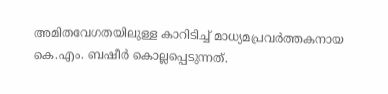അമിതവേഗതയിലുള്ള കാറിടിച്ച് മാധ്യമപ്രവർത്തകനായ കെ.എം. ബഷീർ കൊല്ലപ്പെടുന്നത്.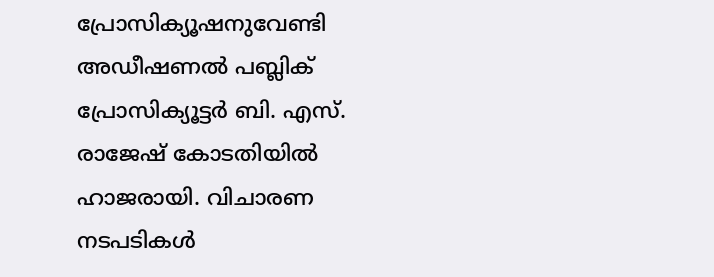പ്രോസിക്യൂഷനുവേണ്ടി അഡീഷണൽ പബ്ലിക് പ്രോസിക്യൂട്ടർ ബി. എസ്. രാജേഷ് കോടതിയിൽ ഹാജരായി. വിചാരണ നടപടികൾ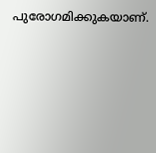പുരോഗമിക്കുകയാണ്.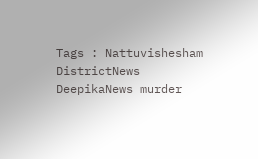Tags : Nattuvishesham DistrictNews DeepikaNews murder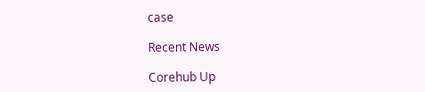case

Recent News

Corehub Up